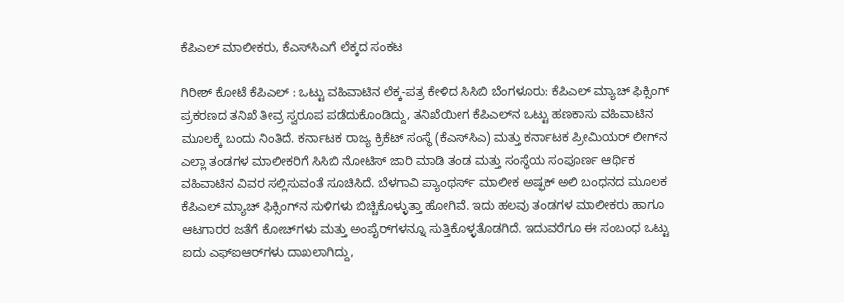ಕೆಪಿಎಲ್‌ ಮಾಲೀಕರು, ಕೆಎಸ್‌ಸಿಎಗೆ ಲೆಕ್ಕದ ಸಂಕಟ

ಗಿರೀಶ್‌ ಕೋಟೆ ಕೆಪಿಎಲ್ : ಒಟ್ಟು ವಹಿವಾಟಿನ ಲೆಕ್ಕ-ಪತ್ರ ಕೇಳಿದ ಸಿಸಿಬಿ ಬೆಂಗಳೂರು: ಕೆಪಿಎಲ್‌ ಮ್ಯಾಚ್‌ ಫಿಕ್ಸಿಂಗ್‌ ಪ್ರಕರಣದ ತನಿಖೆ ತೀವ್ರ ಸ್ವರೂಪ ಪಡೆದುಕೊಂಡಿದ್ದು, ತನಿಖೆಯೀಗ ಕೆಪಿಎಲ್‌ನ ಒಟ್ಟು ಹಣಕಾಸು ವಹಿವಾಟಿನ ಮೂಲಕ್ಕೆ ಬಂದು ನಿಂತಿದೆ. ಕರ್ನಾಟಕ ರಾಜ್ಯ ಕ್ರಿಕೆಟ್‌ ಸಂಸ್ಥೆ (ಕೆಎಸ್‌ಸಿಎ) ಮತ್ತು ಕರ್ನಾಟಕ ಪ್ರೀಮಿಯರ್‌ ಲೀಗ್‌ನ ಎಲ್ಲಾ ತಂಡಗಳ ಮಾಲೀಕರಿಗೆ ಸಿಸಿಬಿ ನೋಟಿಸ್‌ ಜಾರಿ ಮಾಡಿ ತಂಡ ಮತ್ತು ಸಂಸ್ಥೆಯ ಸಂಪೂರ್ಣ ಆರ್ಥಿಕ ವಹಿವಾಟಿನ ವಿವರ ಸಲ್ಲಿಸುವಂತೆ ಸೂಚಿಸಿದೆ. ಬೆಳಗಾವಿ ಪ್ಯಾಂಥರ್ಸ್ ಮಾಲೀಕ ಅಷ್ಫಕ್‌ ಅಲಿ ಬಂಧನದ ಮೂಲಕ ಕೆಪಿಎಲ್‌ ಮ್ಯಾಚ್‌ ಫಿಕ್ಸಿಂಗ್‌ನ ಸುಳಿಗಳು ಬಿಚ್ಚಿಕೊಳ್ಳುತ್ತಾ ಹೋಗಿವೆ. ಇದು ಹಲವು ತಂಡಗಳ ಮಾಲೀಕರು ಹಾಗೂ ಆಟಗಾರರ ಜತೆಗೆ ಕೋಚ್‌ಗಳು ಮತ್ತು ಅಂಪೈರ್‌ಗಳನ್ನೂ ಸುತ್ತಿಕೊಳ್ಳತೊಡಗಿದೆ. ಇದುವರೆಗೂ ಈ ಸಂಬಂಧ ಒಟ್ಟು ಐದು ಎಫ್‌ಐಆರ್‌ಗಳು ದಾಖಲಾಗಿದ್ದು,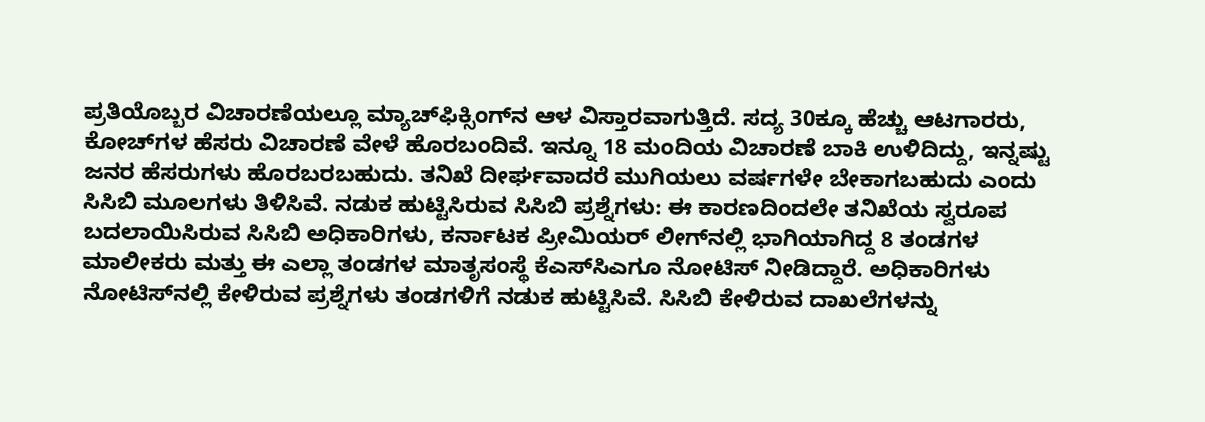ಪ್ರತಿಯೊಬ್ಬರ ವಿಚಾರಣೆಯಲ್ಲೂ ಮ್ಯಾಚ್‌ಫಿಕ್ಸಿಂಗ್‌ನ ಆಳ ವಿಸ್ತಾರವಾಗುತ್ತಿದೆ. ಸದ್ಯ 30ಕ್ಕೂ ಹೆಚ್ಚು ಆಟಗಾರರು, ಕೋಚ್‌ಗಳ ಹೆಸರು ವಿಚಾರಣೆ ವೇಳೆ ಹೊರಬಂದಿವೆ. ಇನ್ನೂ 18 ಮಂದಿಯ ವಿಚಾರಣೆ ಬಾಕಿ ಉಳಿದಿದ್ದು, ಇನ್ನಷ್ಟು ಜನರ ಹೆಸರುಗಳು ಹೊರಬರಬಹುದು. ತನಿಖೆ ದೀರ್ಘವಾದರೆ ಮುಗಿಯಲು ವರ್ಷಗಳೇ ಬೇಕಾಗಬಹುದು ಎಂದು ಸಿಸಿಬಿ ಮೂಲಗಳು ತಿಳಿಸಿವೆ. ನಡುಕ ಹುಟ್ಟಿಸಿರುವ ಸಿಸಿಬಿ ಪ್ರಶ್ನೆಗಳು: ಈ ಕಾರಣದಿಂದಲೇ ತನಿಖೆಯ ಸ್ವರೂಪ ಬದಲಾಯಿಸಿರುವ ಸಿಸಿಬಿ ಅಧಿಕಾರಿಗಳು, ಕರ್ನಾಟಕ ಪ್ರೀಮಿಯರ್‌ ಲೀಗ್‌ನಲ್ಲಿ ಭಾಗಿಯಾಗಿದ್ದ 8 ತಂಡಗಳ ಮಾಲೀಕರು ಮತ್ತು ಈ ಎಲ್ಲಾ ತಂಡಗಳ ಮಾತೃಸಂಸ್ಥೆ ಕೆಎಸ್‌ಸಿಎಗೂ ನೋಟಿಸ್‌ ನೀಡಿದ್ದಾರೆ. ಅಧಿಕಾರಿಗಳು ನೋಟಿಸ್‌ನಲ್ಲಿ ಕೇಳಿರುವ ಪ್ರಶ್ನೆಗಳು ತಂಡಗಳಿಗೆ ನಡುಕ ಹುಟ್ಟಿಸಿವೆ. ಸಿಸಿಬಿ ಕೇಳಿರುವ ದಾಖಲೆಗಳನ್ನು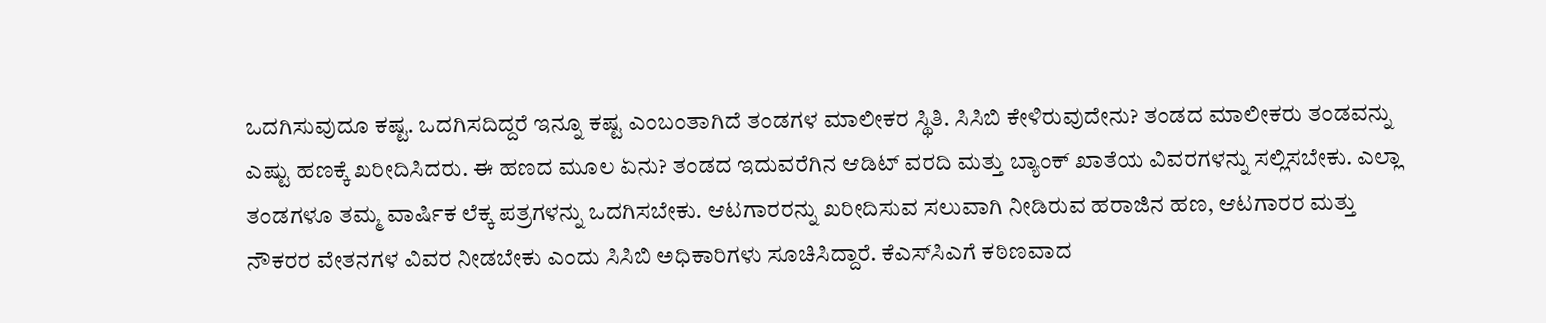ಒದಗಿಸುವುದೂ ಕಷ್ಟ. ಒದಗಿಸದಿದ್ದರೆ ಇನ್ನೂ ಕಷ್ಟ ಎಂಬಂತಾಗಿದೆ ತಂಡಗಳ ಮಾಲೀಕರ ಸ್ಥಿತಿ. ಸಿಸಿಬಿ ಕೇಳಿರುವುದೇನು? ತಂಡದ ಮಾಲೀಕರು ತಂಡವನ್ನು ಎಷ್ಟು ಹಣಕ್ಕೆ ಖರೀದಿಸಿದರು. ಈ ಹಣದ ಮೂಲ ಏನು? ತಂಡದ ಇದುವರೆಗಿನ ಆಡಿಟ್‌ ವರದಿ ಮತ್ತು ಬ್ಯಾಂಕ್‌ ಖಾತೆಯ ವಿವರಗಳನ್ನು ಸಲ್ಲಿಸಬೇಕು. ಎಲ್ಲಾ ತಂಡಗಳೂ ತಮ್ಮ ವಾರ್ಷಿಕ ಲೆಕ್ಕ ಪತ್ರಗಳನ್ನು ಒದಗಿಸಬೇಕು. ಆಟಗಾರರನ್ನು ಖರೀದಿಸುವ ಸಲುವಾಗಿ ನೀಡಿರುವ ಹರಾಜಿನ ಹಣ, ಆಟಗಾರರ ಮತ್ತು ನೌಕರರ ವೇತನಗಳ ವಿವರ ನೀಡಬೇಕು ಎಂದು ಸಿಸಿಬಿ ಅಧಿಕಾರಿಗಳು ಸೂಚಿಸಿದ್ದಾರೆ. ಕೆಎಸ್‌ಸಿಎಗೆ ಕಠಿಣವಾದ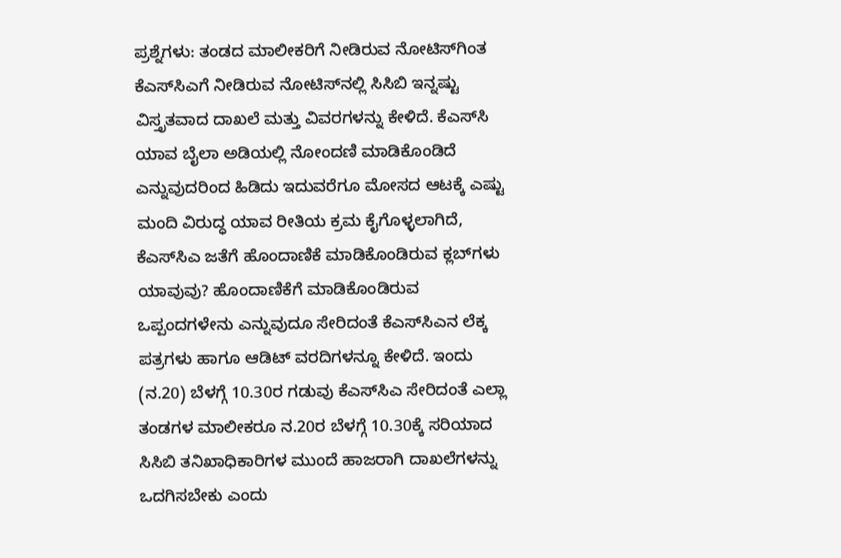ಪ್ರಶ್ನೆಗಳು: ತಂಡದ ಮಾಲೀಕರಿಗೆ ನೀಡಿರುವ ನೋಟಿಸ್‌ಗಿಂತ ಕೆಎಸ್‌ಸಿಎಗೆ ನೀಡಿರುವ ನೋಟಿಸ್‌ನಲ್ಲಿ ಸಿಸಿಬಿ ಇನ್ನಷ್ಟು ವಿಸ್ತೃತವಾದ ದಾಖಲೆ ಮತ್ತು ವಿವರಗಳನ್ನು ಕೇಳಿದೆ. ಕೆಎಸ್‌ಸಿ ಯಾವ ಬೈಲಾ ಅಡಿಯಲ್ಲಿ ನೋಂದಣಿ ಮಾಡಿಕೊಂಡಿದೆ ಎನ್ನುವುದರಿಂದ ಹಿಡಿದು ಇದುವರೆಗೂ ಮೋಸದ ಆಟಕ್ಕೆ ಎಷ್ಟು ಮಂದಿ ವಿರುದ್ಧ ಯಾವ ರೀತಿಯ ಕ್ರಮ ಕೈಗೊಳ್ಳಲಾಗಿದೆ, ಕೆಎಸ್‌ಸಿಎ ಜತೆಗೆ ಹೊಂದಾಣಿಕೆ ಮಾಡಿಕೊಂಡಿರುವ ಕ್ಲಬ್‌ಗಳು ಯಾವುವು? ಹೊಂದಾಣಿಕೆಗೆ ಮಾಡಿಕೊಂಡಿರುವ ಒಪ್ಪಂದಗಳೇನು ಎನ್ನುವುದೂ ಸೇರಿದಂತೆ ಕೆಎಸ್‌ಸಿಎನ ಲೆಕ್ಕ ಪತ್ರಗಳು ಹಾಗೂ ಆಡಿಟ್ ವರದಿಗಳನ್ನೂ ಕೇಳಿದೆ. ಇಂದು (ನ.20) ಬೆಳಗ್ಗೆ 10.30ರ ಗಡುವು ಕೆಎಸ್‌ಸಿಎ ಸೇರಿದಂತೆ ಎಲ್ಲಾ ತಂಡಗಳ ಮಾಲೀಕರೂ ನ.20ರ ಬೆಳಗ್ಗೆ 10.30ಕ್ಕೆ ಸರಿಯಾದ ಸಿಸಿಬಿ ತನಿಖಾಧಿಕಾರಿಗಳ ಮುಂದೆ ಹಾಜರಾಗಿ ದಾಖಲೆಗಳನ್ನು ಒದಗಿಸಬೇಕು ಎಂದು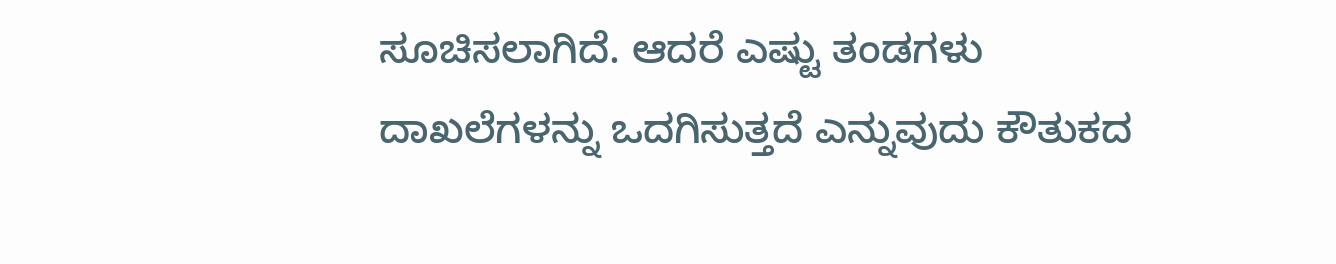ಸೂಚಿಸಲಾಗಿದೆ. ಆದರೆ ಎಷ್ಟು ತಂಡಗಳು ದಾಖಲೆಗಳನ್ನು ಒದಗಿಸುತ್ತದೆ ಎನ್ನುವುದು ಕೌತುಕದ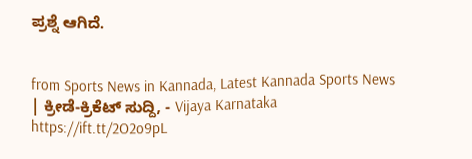ಪ್ರಶ್ನೆ ಆಗಿದೆ.


from Sports News in Kannada, Latest Kannada Sports News | ಕ್ರೀಡೆ-ಕ್ರಿಕೆಟ್ ಸುದ್ದಿ, - Vijaya Karnataka https://ift.tt/2O2o9pL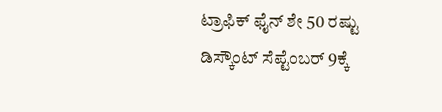ಟ್ರಾಫಿಕ್‌ ಫೈನ್‌ ಶೇ 50 ರಷ್ಟು ಡಿಸ್ಕೌಂಟ್‌ ಸೆಪ್ಟೆಂಬರ್‌ 9ಕ್ಕೆ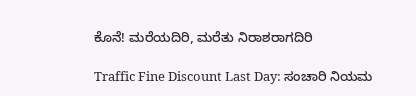ಕೊನೆ! ಮರೆಯದಿರಿ, ಮರೆತು ನಿರಾಶರಾಗದಿರಿ

Traffic Fine Discount Last Day: ಸಂಚಾರಿ ನಿಯಮ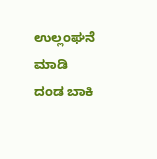ಉಲ್ಲಂಘನೆ ಮಾಡಿ ದಂಡ ಬಾಕಿ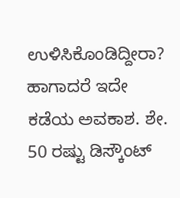ಉಳಿಸಿಕೊಂಡಿದ್ದೀರಾ? ಹಾಗಾದರೆ ಇದೇ ಕಡೆಯ ಅವಕಾಶ. ಶೇ. 50 ರಷ್ಟು ಡಿಸ್ಕೌಂಟ್‌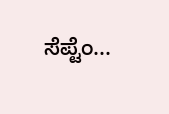ಸೆಪ್ಟೆಂ...